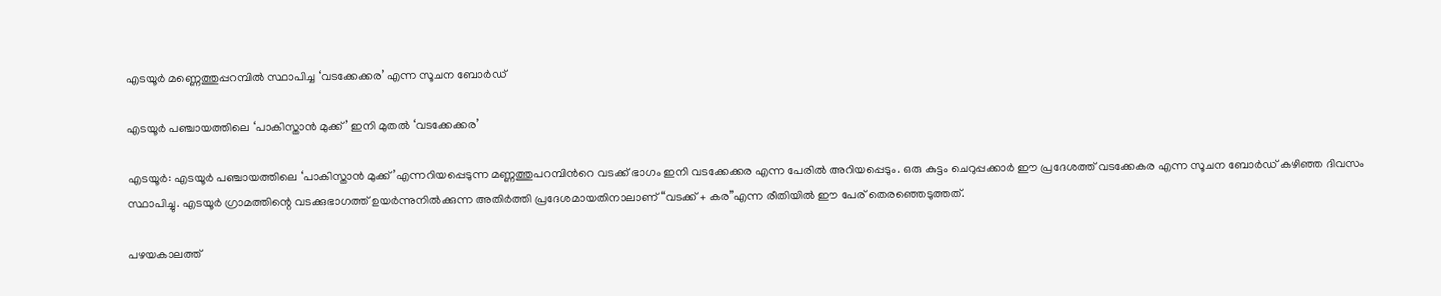എടയൂർ മണ്ണെത്തുപ്പറമ്പിൽ സ്ഥാപിച്ച ‘വടക്കേക്കര’ എന്ന സൂചന ബോർഡ്

എടയൂർ പഞ്ചായത്തിലെ ‘പാകിസ്താൻ മുക്ക്’ ഇനി മുതൽ ‘വടക്കേക്കര’

എടയൂർ: എടയൂർ പഞ്ചായത്തിലെ ‘പാകിസ്താൻ മുക്ക്’എന്നറിയപ്പെടുന്ന മണ്ണത്തുപറമ്പിന്‍റെ വടക്ക് ഭാഗം ഇനി വടക്കേക്കര എന്ന പേരിൽ അറിയപ്പെടും. ഒരു കുട്ടം ചെറുപ്പക്കാർ ഈ പ്രദേശത്ത് വടക്കേകര എന്ന സൂചന ബോർഡ് കഴിഞ്ഞ ദിവസം സ്ഥാപിച്ചു. എടയൂർ ഗ്രാമത്തിന്റെ വടക്കുഭാഗത്ത് ഉയർന്നുനിൽക്കുന്ന അതിർത്തി പ്രദേശമായതിനാലാണ് “വടക്ക് + കര”എന്ന രീതിയിൽ ഈ പേര് തെരഞ്ഞെടുത്തത്.

പഴയകാലത്ത്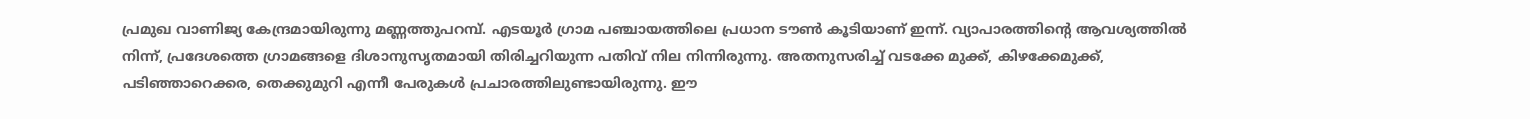പ്രമുഖ വാണിജ്യ കേന്ദ്രമായിരുന്നു മണ്ണത്തുപറമ്പ്. എടയൂർ ഗ്രാമ പഞ്ചായത്തിലെ പ്രധാന ടൗൺ കൂടിയാണ് ഇന്ന്. വ്യാപാരത്തിന്റെ ആവശ്യത്തിൽ നിന്ന്, പ്രദേശത്തെ ഗ്രാമങ്ങളെ ദിശാനുസൃതമായി തിരിച്ചറിയുന്ന പതിവ് നില നിന്നിരുന്നു. അതനുസരിച്ച് വടക്കേ മുക്ക്, കിഴക്കേമുക്ക്, പടിഞ്ഞാറെക്കര, തെക്കുമുറി എന്നീ പേരുകൾ പ്രചാരത്തിലുണ്ടായിരുന്നു. ഈ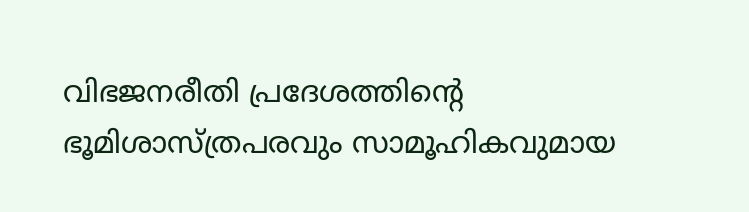വിഭജനരീതി പ്രദേശത്തിന്റെ ഭൂമിശാസ്ത്രപരവും സാമൂഹികവുമായ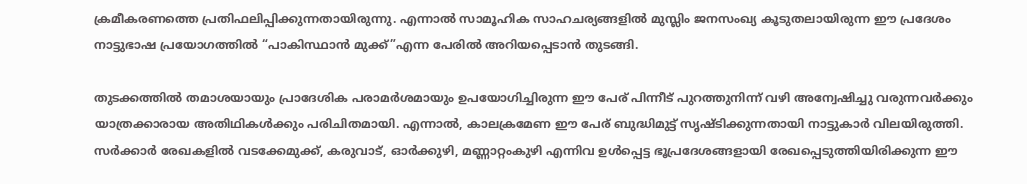ക്രമീകരണത്തെ പ്രതിഫലിപ്പിക്കുന്നതായിരുന്നു. എന്നാൽ സാമൂഹിക സാഹചര്യങ്ങളിൽ മുസ്ലിം ജനസംഖ്യ കൂടുതലായിരുന്ന ഈ പ്രദേശം നാട്ടുഭാഷ പ്രയോഗത്തിൽ “പാകിസ്ഥാൻ മുക്ക്”എന്ന പേരിൽ അറിയപ്പെടാൻ തുടങ്ങി.

തുടക്കത്തിൽ തമാശയായും പ്രാദേശിക പരാമർശമായും ഉപയോഗിച്ചിരുന്ന ഈ പേര് പിന്നീട് പുറത്തുനിന്ന് വഴി അന്വേഷിച്ചു വരുന്നവർക്കും യാത്രക്കാരായ അതിഥികൾക്കും പരിചിതമായി. എന്നാൽ, കാലക്രമേണ ഈ പേര് ബുദ്ധിമുട്ട് സൃഷ്ടിക്കുന്നതായി നാട്ടുകാർ വിലയിരുത്തി. സർക്കാർ രേഖകളിൽ വടക്കേമുക്ക്, കരുവാട്, ഓർക്കുഴി, മണ്ണാറ്റംകുഴി എന്നിവ ഉൾപ്പെട്ട ഭൂപ്രദേശങ്ങളായി രേഖപ്പെടുത്തിയിരിക്കുന്ന ഈ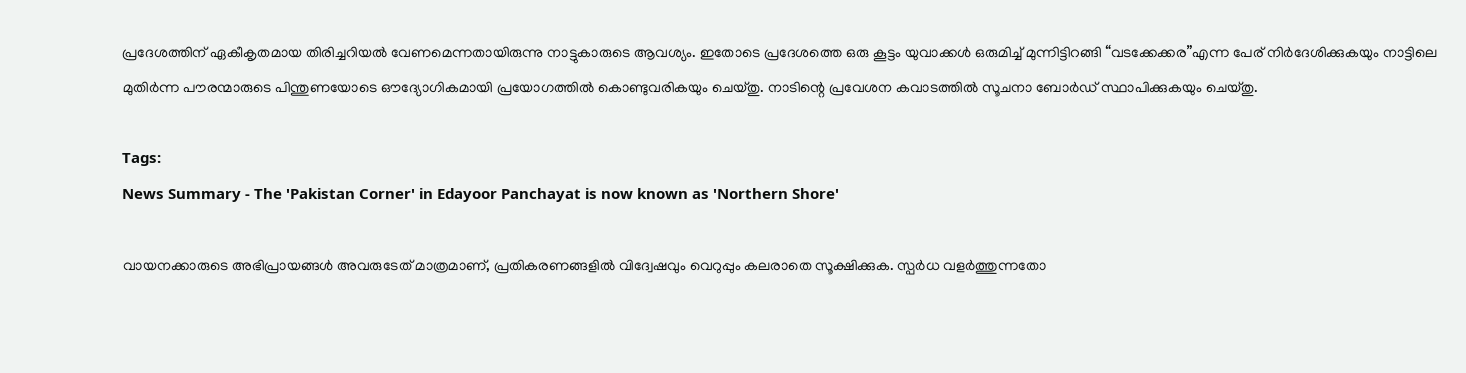പ്രദേശത്തിന് ഏകീകൃതമായ തിരിച്ചറിയൽ വേണമെന്നതായിരുന്നു നാട്ടുകാരുടെ ആവശ്യം. ഇതോടെ പ്രദേശത്തെ ഒരു കൂട്ടം യുവാക്കൾ ഒരുമിച്ച് മുന്നിട്ടിറങ്ങി “വടക്കേക്കര”എന്ന പേര് നിർദേശിക്കുകയും നാട്ടിലെ മുതിർന്ന പൗരന്മാരുടെ പിന്തുണയോടെ ഔദ്യോഗികമായി പ്രയോഗത്തിൽ കൊണ്ടുവരികയും ചെയ്തു. നാടിന്റെ പ്രവേശന കവാടത്തിൽ സൂചനാ ബോർഡ് സ്ഥാപിക്കുകയും ചെയ്തു.

Tags:
News Summary - The 'Pakistan Corner' in Edayoor Panchayat is now known as 'Northern Shore'

വായനക്കാരുടെ അഭിപ്രായങ്ങള്‍ അവരുടേത് മാത്രമാണ്, പ്രതികരണങ്ങളിൽ വിദ്വേഷവും വെറുപ്പും കലരാതെ സൂക്ഷിക്കുക. സ്പർധ വളർത്തുന്നതോ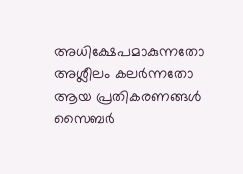അധിക്ഷേപമാകുന്നതോ അശ്ലീലം കലർന്നതോ ആയ പ്രതികരണങ്ങൾ സൈബർ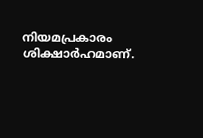നിയമപ്രകാരം ശിക്ഷാർഹമാണ്.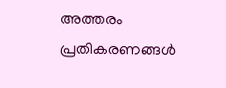അത്തരം പ്രതികരണങ്ങൾ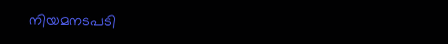നിയമനടപടി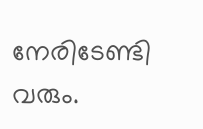നേരിടേണ്ടി വരും.